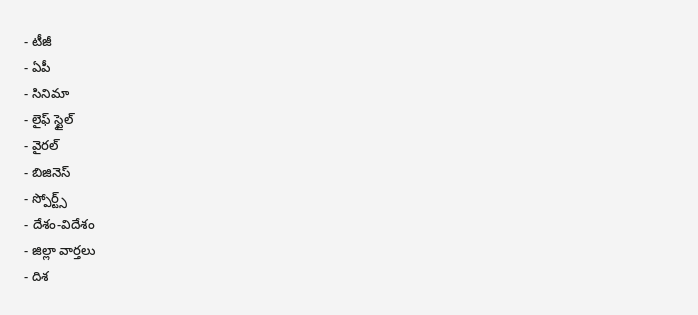- టీజీ
- ఏపీ
- సినిమా
- లైఫ్ స్టైల్
- వైరల్
- బిజినెస్
- స్పోర్ట్స్
- దేశం-విదేశం
- జిల్లా వార్తలు
- దిశ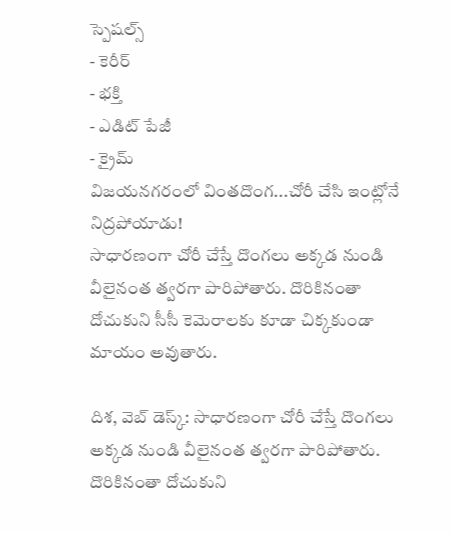స్పెషల్స్
- కెరీర్
- భక్తి
- ఎడిట్ పేజీ
- క్రైమ్
విజయనగరంలో వింతదొంగ...చోరీ చేసి ఇంట్లోనే నిద్రపోయాడు!
సాధారణంగా చోరీ చేస్తే దొంగలు అక్కడ నుండి వీలైనంత త్వరగా పారిపోతారు. దొరికినంతా దోచుకుని సీసీ కెమెరాలకు కూడా చిక్కకుండా మాయం అవుతారు.

దిశ, వెబ్ డెస్క్: సాధారణంగా చోరీ చేస్తే దొంగలు అక్కడ నుండి వీలైనంత త్వరగా పారిపోతారు. దొరికినంతా దోచుకుని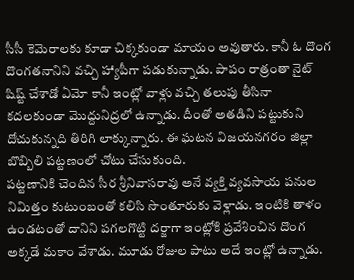సీసీ కెమెరాలకు కూడా చిక్కకుండా మాయం అవుతారు. కానీ ఓ దొంగ దొంగతనానిని వచ్చి హ్యాపీగా పడుకున్నాడు. పాపం రాత్రంతా నైట్ షిష్ట్ చేశాడో ఏమో కానీ ఇంట్లో వాళ్లు వచ్చి తలుపు తీసినా కదలకుండా మొద్దునిద్రలో ఉన్నాడు. దీంతో అతడిని పట్టుకుని దోచుకున్నది తిరిగి లాక్కున్నారు. ఈ ఘటన విజయనగరం జిల్లా బొబ్బిలి పట్టణంలో చోటు చేసుకుంది.
పట్టణానికి చెందిన సీర శ్రీనివాసరావు అనే వ్యక్తి వ్యవసాయ పనుల నిమిత్తం కుటుంబంతో కలిసి సొంతూరుకు వెళ్లాడు. ఇంటికి తాళం ఉండటంతో దానిని పగలగొట్టి దర్జాగా ఇంట్లోకి ప్రవేశించిన దొంగ అక్కడే మకాం వేశాడు. మూడు రోజుల పాటు అదే ఇంట్లో ఉన్నాడు.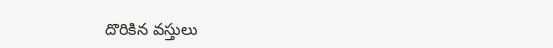దొరికిన వస్తులు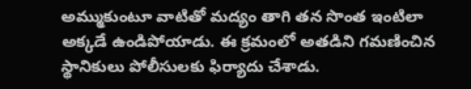అమ్ముకుంటూ వాటితో మద్యం తాగి తన సొంత ఇంటిలా అక్కడే ఉండిపోయాడు. ఈ క్రమంలో అతడిని గమణించిన స్థానికులు పోలీసులకు ఫిర్యాదు చేశాడు.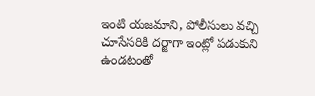ఇంటి యజమాని, పోలీసులు వచ్చి చూసేసరికి దర్జాగా ఇంట్లో పడుకుని ఉండటంతో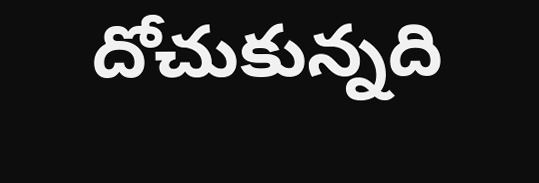దోచుకున్నది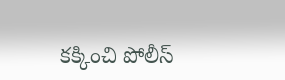కక్కించి పోలీస్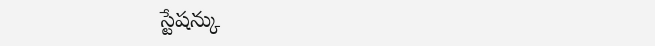స్టేషన్కు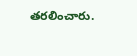తరలించారు.